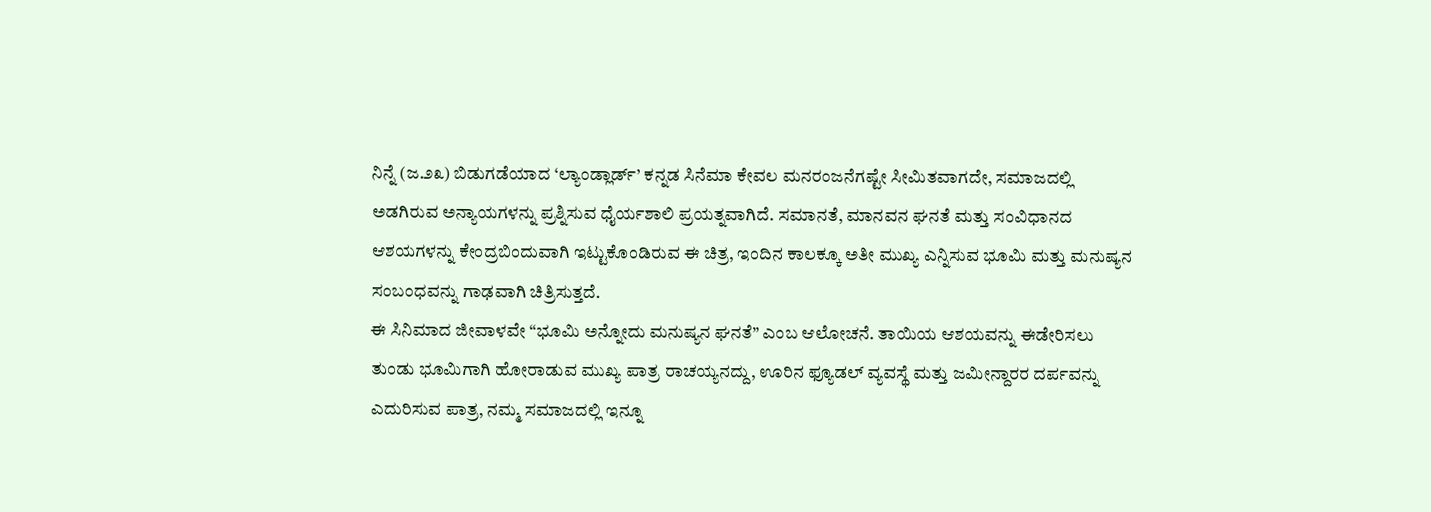ನಿನ್ನೆ (ಜ.೨೩) ಬಿಡುಗಡೆಯಾದ ‘ಲ್ಯಾಂಡ್ಲಾರ್ಡ್’ ಕನ್ನಡ ಸಿನೆಮಾ ಕೇವಲ ಮನರಂಜನೆಗಷ್ಟೇ ಸೀಮಿತವಾಗದೇ, ಸಮಾಜದಲ್ಲಿ ಅಡಗಿರುವ ಅನ್ಯಾಯಗಳನ್ನು ಪ್ರಶ್ನಿಸುವ ಧೈರ್ಯಶಾಲಿ ಪ್ರಯತ್ನವಾಗಿದೆ. ಸಮಾನತೆ, ಮಾನವನ ಘನತೆ ಮತ್ತು ಸಂವಿಧಾನದ ಆಶಯಗಳನ್ನು ಕೇಂದ್ರಬಿಂದುವಾಗಿ ಇಟ್ಟುಕೊಂಡಿರುವ ಈ ಚಿತ್ರ, ಇಂದಿನ ಕಾಲಕ್ಕೂ ಅತೀ ಮುಖ್ಯ ಎನ್ನಿಸುವ ಭೂಮಿ ಮತ್ತು ಮನುಷ್ಯನ ಸಂಬಂಧವನ್ನು ಗಾಢವಾಗಿ ಚಿತ್ರಿಸುತ್ತದೆ.
ಈ ಸಿನಿಮಾದ ಜೀವಾಳವೇ “ಭೂಮಿ ಅನ್ನೋದು ಮನುಷ್ಯನ ಘನತೆ” ಎಂಬ ಆಲೋಚನೆ. ತಾಯಿಯ ಆಶಯವನ್ನು ಈಡೇರಿಸಲು ತುಂಡು ಭೂಮಿಗಾಗಿ ಹೋರಾಡುವ ಮುಖ್ಯ ಪಾತ್ರ ರಾಚಯ್ಯನದ್ದು, ಊರಿನ ಫ್ಯೂಡಲ್ ವ್ಯವಸ್ಥೆ ಮತ್ತು ಜಮೀನ್ದಾರರ ದರ್ಪವನ್ನು ಎದುರಿಸುವ ಪಾತ್ರ, ನಮ್ಮ ಸಮಾಜದಲ್ಲಿ ಇನ್ನೂ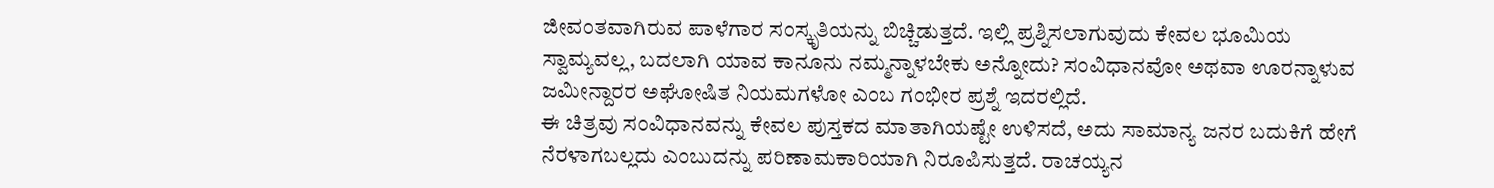ಜೀವಂತವಾಗಿರುವ ಪಾಳೆಗಾರ ಸಂಸ್ಕೃತಿಯನ್ನು ಬಿಚ್ಚಿಡುತ್ತದೆ. ಇಲ್ಲಿ ಪ್ರಶ್ನಿಸಲಾಗುವುದು ಕೇವಲ ಭೂಮಿಯ ಸ್ವಾಮ್ಯವಲ್ಲ, ಬದಲಾಗಿ ಯಾವ ಕಾನೂನು ನಮ್ಮನ್ನಾಳಬೇಕು ಅನ್ನೋದು? ಸಂವಿಧಾನವೋ ಅಥವಾ ಊರನ್ನಾಳುವ ಜಮೀನ್ದಾರರ ಅಘೋಷಿತ ನಿಯಮಗಳೋ ಎಂಬ ಗಂಭೀರ ಪ್ರಶ್ನೆ ಇದರಲ್ಲಿದೆ.
ಈ ಚಿತ್ರವು ಸಂವಿಧಾನವನ್ನು ಕೇವಲ ಪುಸ್ತಕದ ಮಾತಾಗಿಯಷ್ಟೇ ಉಳಿಸದೆ, ಅದು ಸಾಮಾನ್ಯ ಜನರ ಬದುಕಿಗೆ ಹೇಗೆ ನೆರಳಾಗಬಲ್ಲದು ಎಂಬುದನ್ನು ಪರಿಣಾಮಕಾರಿಯಾಗಿ ನಿರೂಪಿಸುತ್ತದೆ. ರಾಚಯ್ಯನ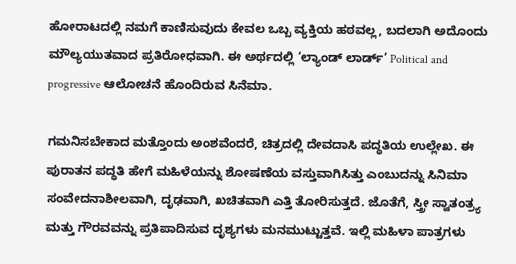ಹೋರಾಟದಲ್ಲಿ ನಮಗೆ ಕಾಣಿಸುವುದು ಕೇವಲ ಒಬ್ಬ ವ್ಯಕ್ತಿಯ ಹಠವಲ್ಲ, ಬದಲಾಗಿ ಅದೊಂದು ಮೌಲ್ಯಯುತವಾದ ಪ್ರತಿರೋಧವಾಗಿ. ಈ ಅರ್ಥದಲ್ಲಿ ‘ಲ್ಯಾಂಡ್ ಲಾರ್ಡ್’ Political and progressive ಆಲೋಚನೆ ಹೊಂದಿರುವ ಸಿನೆಮಾ.

ಗಮನಿಸಬೇಕಾದ ಮತ್ತೊಂದು ಅಂಶವೆಂದರೆ, ಚಿತ್ರದಲ್ಲಿ ದೇವದಾಸಿ ಪದ್ಧತಿಯ ಉಲ್ಲೇಖ. ಈ ಪುರಾತನ ಪದ್ಧತಿ ಹೇಗೆ ಮಹಿಳೆಯನ್ನು ಶೋಷಣೆಯ ವಸ್ತುವಾಗಿಸಿತ್ತು ಎಂಬುದನ್ನು ಸಿನಿಮಾ ಸಂವೇದನಾಶೀಲವಾಗಿ, ದೃಢವಾಗಿ, ಖಚಿತವಾಗಿ ಎತ್ತಿ ತೋರಿಸುತ್ತದೆ. ಜೊತೆಗೆ, ಸ್ತ್ರೀ ಸ್ವಾತಂತ್ರ್ಯ ಮತ್ತು ಗೌರವವನ್ನು ಪ್ರತಿಪಾದಿಸುವ ದೃಶ್ಯಗಳು ಮನಮುಟ್ಟುತ್ತವೆ. ಇಲ್ಲಿ ಮಹಿಳಾ ಪಾತ್ರಗಳು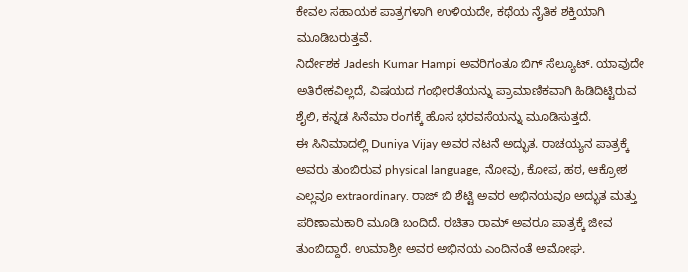ಕೇವಲ ಸಹಾಯಕ ಪಾತ್ರಗಳಾಗಿ ಉಳಿಯದೇ, ಕಥೆಯ ನೈತಿಕ ಶಕ್ತಿಯಾಗಿ ಮೂಡಿಬರುತ್ತವೆ.
ನಿರ್ದೇಶಕ Jadesh Kumar Hampi ಅವರಿಗಂತೂ ಬಿಗ್ ಸೆಲ್ಯೂಟ್. ಯಾವುದೇ ಅತಿರೇಕವಿಲ್ಲದೆ, ವಿಷಯದ ಗಂಭೀರತೆಯನ್ನು ಪ್ರಾಮಾಣಿಕವಾಗಿ ಹಿಡಿದಿಟ್ಟಿರುವ ಶೈಲಿ, ಕನ್ನಡ ಸಿನೆಮಾ ರಂಗಕ್ಕೆ ಹೊಸ ಭರವಸೆಯನ್ನು ಮೂಡಿಸುತ್ತದೆ.
ಈ ಸಿನಿಮಾದಲ್ಲಿ Duniya Vijay ಅವರ ನಟನೆ ಅದ್ಭುತ. ರಾಚಯ್ಯನ ಪಾತ್ರಕ್ಕೆ ಅವರು ತುಂಬಿರುವ physical language, ನೋವು, ಕೋಪ, ಹಠ, ಆಕ್ರೋಶ ಎಲ್ಲವೂ extraordinary. ರಾಜ್ ಬಿ ಶೆಟ್ಟಿ ಅವರ ಅಭಿನಯವೂ ಅದ್ಭುತ ಮತ್ತು ಪರಿಣಾಮಕಾರಿ ಮೂಡಿ ಬಂದಿದೆ. ರಚಿತಾ ರಾಮ್ ಅವರೂ ಪಾತ್ರಕ್ಕೆ ಜೀವ ತುಂಬಿದ್ದಾರೆ. ಉಮಾಶ್ರೀ ಅವರ ಅಭಿನಯ ಎಂದಿನಂತೆ ಅಮೋಘ.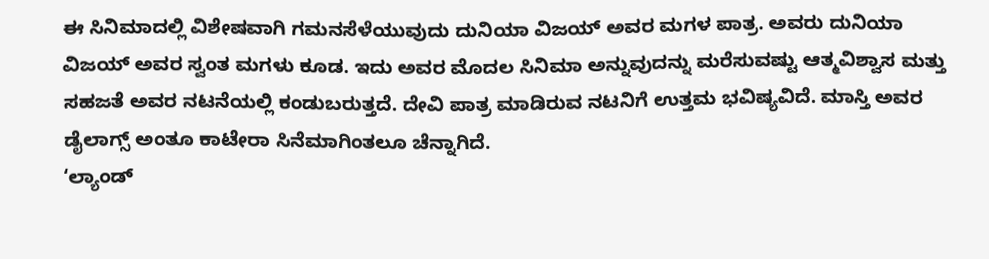ಈ ಸಿನಿಮಾದಲ್ಲಿ ವಿಶೇಷವಾಗಿ ಗಮನಸೆಳೆಯುವುದು ದುನಿಯಾ ವಿಜಯ್ ಅವರ ಮಗಳ ಪಾತ್ರ. ಅವರು ದುನಿಯಾ ವಿಜಯ್ ಅವರ ಸ್ವಂತ ಮಗಳು ಕೂಡ. ಇದು ಅವರ ಮೊದಲ ಸಿನಿಮಾ ಅನ್ನುವುದನ್ನು ಮರೆಸುವಷ್ಟು ಆತ್ಮವಿಶ್ವಾಸ ಮತ್ತು ಸಹಜತೆ ಅವರ ನಟನೆಯಲ್ಲಿ ಕಂಡುಬರುತ್ತದೆ. ದೇವಿ ಪಾತ್ರ ಮಾಡಿರುವ ನಟನಿಗೆ ಉತ್ತಮ ಭವಿಷ್ಯವಿದೆ. ಮಾಸ್ತಿ ಅವರ ಡೈಲಾಗ್ಸ್ ಅಂತೂ ಕಾಟೇರಾ ಸಿನೆಮಾಗಿಂತಲೂ ಚೆನ್ನಾಗಿದೆ.
‘ಲ್ಯಾಂಡ್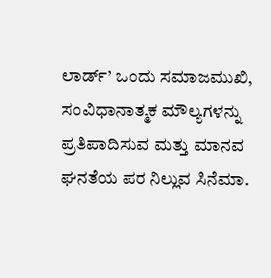ಲಾರ್ಡ್’ ಒಂದು ಸಮಾಜಮುಖಿ, ಸಂವಿಧಾನಾತ್ಮಕ ಮೌಲ್ಯಗಳನ್ನು ಪ್ರತಿಪಾದಿಸುವ ಮತ್ತು ಮಾನವ ಘನತೆಯ ಪರ ನಿಲ್ಲುವ ಸಿನೆಮಾ.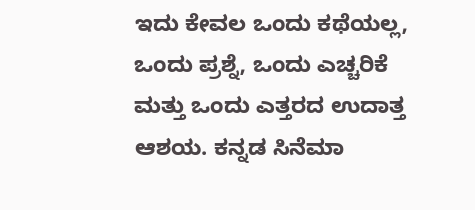ಇದು ಕೇವಲ ಒಂದು ಕಥೆಯಲ್ಲ, ಒಂದು ಪ್ರಶ್ನೆ, ಒಂದು ಎಚ್ಚರಿಕೆ ಮತ್ತು ಒಂದು ಎತ್ತರದ ಉದಾತ್ತ ಆಶಯ. ಕನ್ನಡ ಸಿನೆಮಾ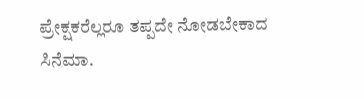ಪ್ರೇಕ್ಷಕರೆಲ್ಲರೂ ತಪ್ಪದೇ ನೋಡಬೇಕಾದ ಸಿನೆಮಾ.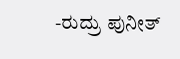-ರುದ್ರು ಪುನೀತ್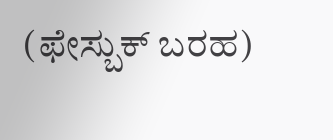(ಫೇಸ್ಬುಕ್ ಬರಹ)